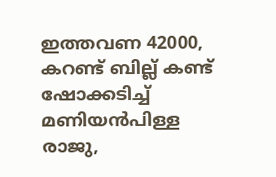ഇത്തവണ 42000, കറണ്ട് ബില്ല് കണ്ട് ഷോക്കടിച്ച് മണിയൻപിള്ള രാജു,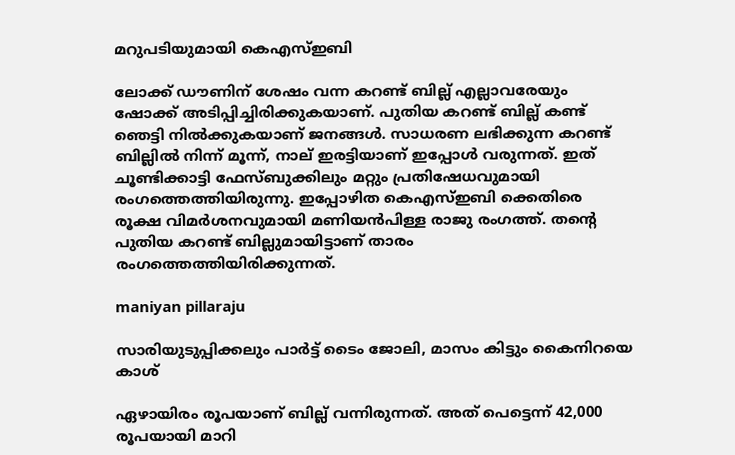മറുപടിയുമായി കെഎസ്ഇബി

ലോക്ക് ഡൗണിന് ശേഷം വന്ന കറണ്ട് ബില്ല് എല്ലാവരേയും ഷോക്ക് അടിപ്പിച്ചിരിക്കുകയാണ്. പുതിയ കറണ്ട് ബില്ല് കണ്ട് ഞെട്ടി നിൽക്കുകയാണ് ജനങ്ങൾ. സാധരണ ലഭിക്കുന്ന കറണ്ട് ബില്ലിൽ നിന്ന് മൂന്ന്, നാല് ഇരട്ടിയാണ് ഇപ്പോൾ വരുന്നത്. ഇത് ചൂണ്ടിക്കാട്ടി ഫേസ്ബുക്കിലും മറ്റും പ്രതിഷേധവുമായി രംഗത്തെത്തിയിരുന്നു. ഇപ്പോഴിത കെഎസ്ഇബി ക്കെതിരെ രൂക്ഷ വിമർശനവുമായി മണിയൻപിള്ള രാജു രംഗത്ത്. തന്റെ പുതിയ കറണ്ട് ബില്ലുമായിട്ടാണ് താരം രംഗത്തെത്തിയിരിക്കുന്നത്.

maniyan pillaraju

സാരിയുടുപ്പിക്കലും പാർട്ട് ടൈം ജോലി, മാസം കിട്ടും കൈനിറയെ കാശ്

ഏഴായിരം രൂപയാണ് ബില്ല് വന്നിരുന്നത്. അത് പെട്ടെന്ന് 42,000 രൂപയായി മാറി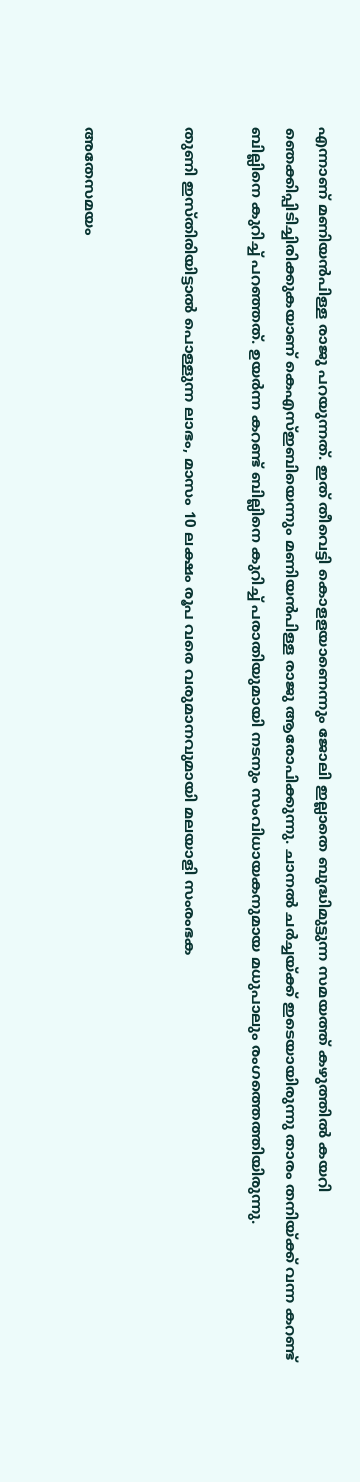എന്നാണ് മണിയൻപിള്ള രാജു പറയുന്നത്. ഇത് തീവെട്ടി കൊളളയാണെന്നും ജോലി ഇല്ലാതെ ബുദ്ധിമുട്ടുന്ന സമയത്ത് കഴുത്തില്‍ കയറി ഞെക്കിപ്പിടിച്ചിരിക്കുകയാണ് കെഎസ്ഇബിയെന്നും മണിയന്‍പിള്ള രാജു ആരോപിക്കുന്നു. ചാനൽ ചർച്ചയ്ക്ക് ഇടെയായിരുന്നു താരം തനിയ്ക്ക് വന്ന കറണ്ട് ബില്ലിനെ കുറിച്ച് പറഞ്ഞത്. ഉയർന്ന കറണ്ട് ബില്ലിനെ കുറിച്ച് പരാതിയുമായി നടനും സംവിധായകനുമായ മധുപാലും രംഗത്തെത്തിയിരുന്നു.

തുണി ഇസ്തിരിയിട്ടാല്‍ പൊള്ളുന്ന ലാഭം, മാസം 10 ലക്ഷം രൂപ വരെ വരുമാനവുമായി മലയാളി സംരംഭക


അതേസമയം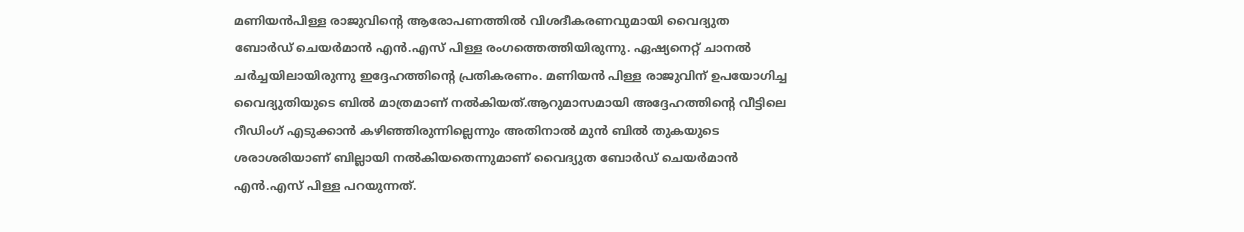മണിയൻപിള്ള രാജുവിന്റെ ആരോപണത്തിൽ വിശദീകരണവുമായി വൈദ്യുത ബോര്‍ഡ് ചെയര്‍മാന്‍ എന്‍.എസ് പിള്ള രംഗത്തെത്തിയിരുന്നു. ഏഷ്യനെറ്റ് ചാനൽ ചർച്ചയിലായിരുന്നു ഇദ്ദേഹത്തിന്റെ പ്രതികരണം. മണിയന്‍ പിള്ള രാജുവിന് ഉപയോഗിച്ച വൈദ്യുതിയുടെ ബില്‍ മാത്രമാണ് നല്‍കിയത്.ആറുമാസമായി അദ്ദേഹത്തിന്റെ വീട്ടിലെ റീഡിംഗ് എടുക്കാന്‍ കഴിഞ്ഞിരുന്നില്ലെന്നും അതിനാല്‍ മുന്‍ ബില്‍ തുകയുടെ ശരാശരിയാണ് ബില്ലായി നല്‍കിയതെന്നുമാണ് വൈദ്യുത ബോര്‍ഡ് ചെയര്‍മാന്‍ എന്‍.എസ് പിള്ള പറയുന്നത്.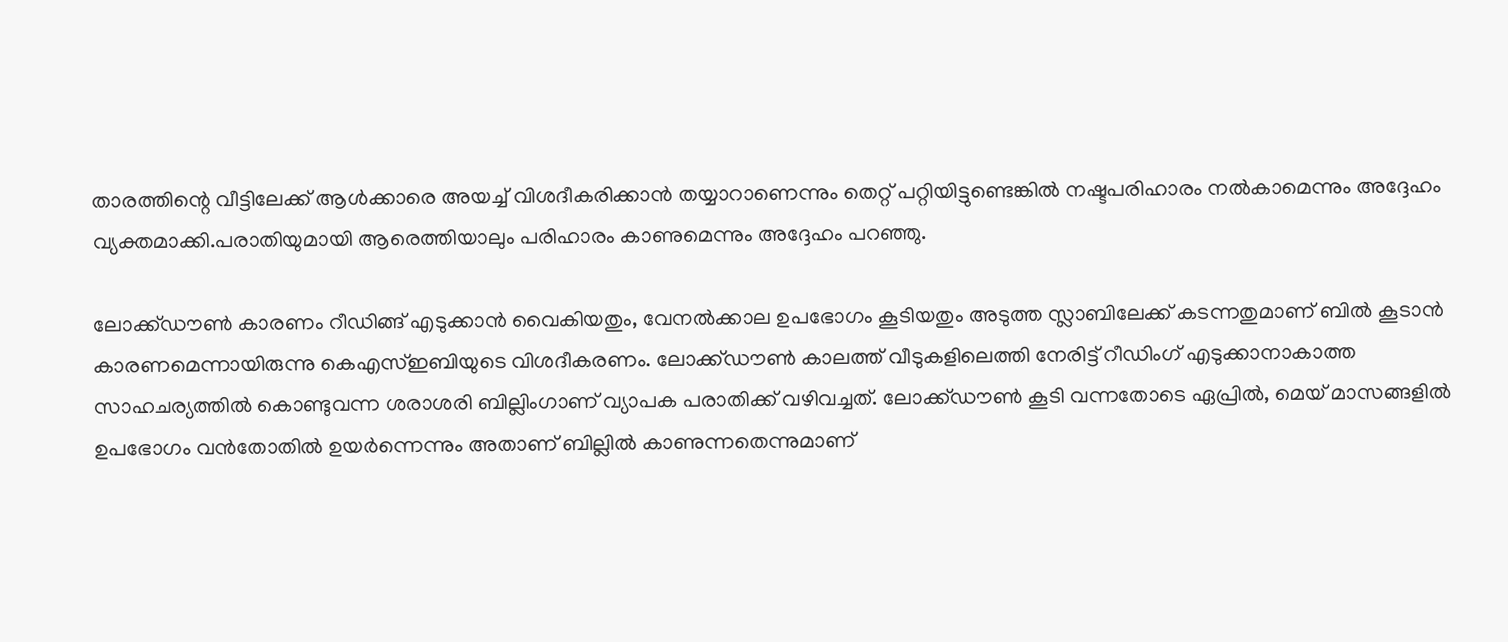താരത്തിന്റെ വീട്ടിലേക്ക് ആള്‍ക്കാരെ അയച്ച് വിശദീകരിക്കാന്‍ തയ്യാറാണെന്നും തെറ്റ് പറ്റിയിട്ടുണ്ടെങ്കില്‍ നഷ്ടപരിഹാരം നല്‍കാമെന്നും അദ്ദേഹം വ്യക്തമാക്കി.പരാതിയുമായി ആരെത്തിയാലും പരിഹാരം കാണുമെന്നും അദ്ദേഹം പറഞ്ഞു.

ലോക്ക്ഡൗൺ കാരണം റീഡിങ്ങ് എടുക്കാൻ വൈകിയതും, വേനൽക്കാല ഉപഭോഗം കൂടിയതും അടുത്ത സ്ലാബിലേക്ക് കടന്നതുമാണ് ബിൽ കൂടാൻ കാരണമെന്നായിരുന്നു കെഎസ്ഇബിയുടെ വിശദീകരണം. ലോക്ക്ഡൗണ്‍ കാലത്ത് വീടുകളിലെത്തി നേരിട്ട് റീഡിംഗ് എടുക്കാനാകാത്ത സാഹചര്യത്തില്‍ കൊണ്ടുവന്ന ശരാശരി ബില്ലിംഗാണ് വ്യാപക പരാതിക്ക് വഴിവച്ചത്. ലോക്ക്ഡൗണ്‍ കൂടി വന്നതോടെ ഏപ്രില്‍, മെയ് മാസങ്ങളില്‍ ഉപഭോഗം വന്‍തോതില്‍ ഉയര്‍ന്നെന്നും അതാണ് ബില്ലില്‍ കാണുന്നതെന്നുമാണ്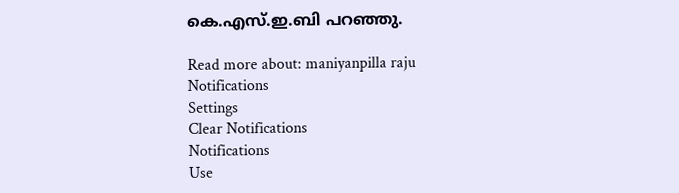കെ.എസ്.ഇ.ബി പറഞ്ഞു.

Read more about: maniyanpilla raju
Notifications
Settings
Clear Notifications
Notifications
Use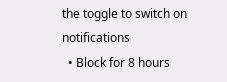the toggle to switch on notifications
  • Block for 8 hours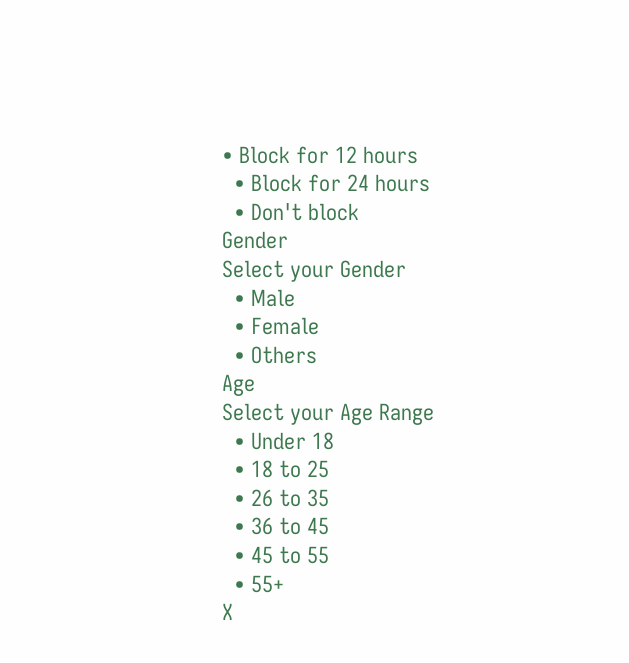• Block for 12 hours
  • Block for 24 hours
  • Don't block
Gender
Select your Gender
  • Male
  • Female
  • Others
Age
Select your Age Range
  • Under 18
  • 18 to 25
  • 26 to 35
  • 36 to 45
  • 45 to 55
  • 55+
X